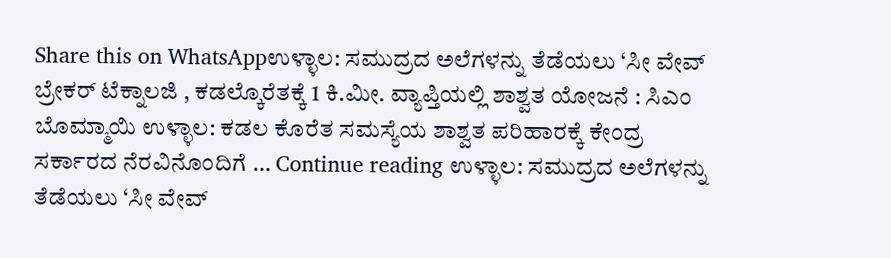Share this on WhatsAppಉಳ್ಳಾಲ: ಸಮುದ್ರದ ಅಲೆಗಳನ್ನು ತೆಡೆಯಲು ‘ಸೀ ವೇವ್ ಬ್ರೇಕರ್ ಟೆಕ್ನಾಲಜಿ , ಕಡಲ್ಕೊರೆತಕ್ಕೆ 1 ಕಿ.ಮೀ. ವ್ಯಾಪ್ತಿಯಲ್ಲಿ ಶಾಶ್ವತ ಯೋಜನೆ : ಸಿಎಂ ಬೊಮ್ಮಾಯಿ ಉಳ್ಳಾಲ: ಕಡಲ ಕೊರೆತ ಸಮಸ್ಯೆಯ ಶಾಶ್ವತ ಪರಿಹಾರಕ್ಕೆ ಕೇಂದ್ರ ಸರ್ಕಾರದ ನೆರವಿನೊಂದಿಗೆ … Continue reading ಉಳ್ಳಾಲ: ಸಮುದ್ರದ ಅಲೆಗಳನ್ನು ತೆಡೆಯಲು ‘ಸೀ ವೇವ್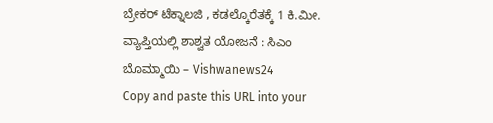ಬ್ರೇಕರ್ ಟೆಕ್ನಾಲಜಿ , ಕಡಲ್ಕೊರೆತಕ್ಕೆ 1 ಕಿ.ಮೀ. ವ್ಯಾಪ್ತಿಯಲ್ಲಿ ಶಾಶ್ವತ ಯೋಜನೆ : ಸಿಎಂ ಬೊಮ್ಮಾಯಿ – Vishwanews24
Copy and paste this URL into your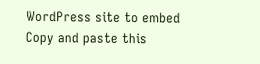WordPress site to embed
Copy and paste this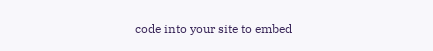code into your site to embed